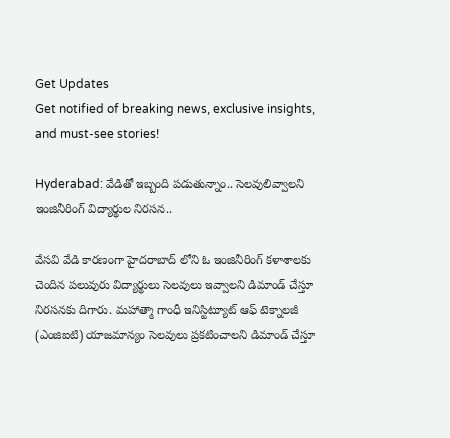Get Updates
Get notified of breaking news, exclusive insights, and must-see stories!

Hyderabad: వేడితో ఇబ్బంది పడుతున్నాం.. సెలవులివ్వాలని ఇంజినీరింగ్ విద్యార్థుల నిరసన..

వేసవి వేడి కారణంగా హైదరాబాద్ లోని ఓ ఇంజినీరింగ్ కళాశాలకు చెందిన పలువురు విద్యార్థులు సెలవులు ఇవ్వాలని డిమాండ్ చేస్తూ నిరసనకు దిగారు. మహాత్మా గాంధీ ఇనిస్టిట్యూట్ ఆఫ్ టెక్నాలజీ (ఎంజిఐటి) యాజమాన్యం సెలవులు ప్రకటించాలని డిమాండ్ చేస్తూ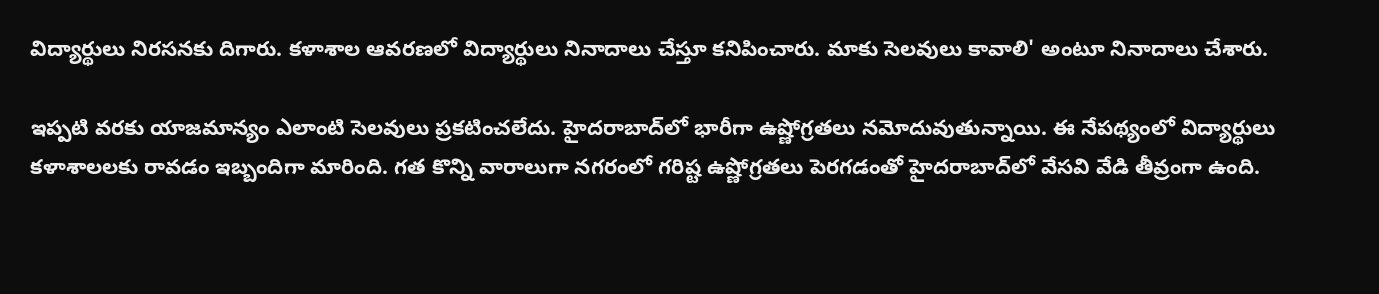విద్యార్థులు నిరసనకు దిగారు. కళాశాల ఆవరణలో విద్యార్థులు నినాదాలు చేస్తూ కనిపించారు. మాకు సెలవులు కావాలి' అంటూ నినాదాలు చేశారు.

ఇప్పటి వరకు యాజమాన్యం ఎలాంటి సెలవులు ప్రకటించలేదు. హైదరాబాద్‌లో భారీగా ఉష్ణోగ్రతలు నమోదువుతున్నాయి. ఈ నేపథ్యంలో విద్యార్థులు కళాశాలలకు రావడం ఇబ్బందిగా మారింది. గత కొన్ని వారాలుగా నగరంలో గరిష్ట ఉష్ణోగ్రతలు పెరగడంతో హైదరాబాద్‌లో వేసవి వేడి తీవ్రంగా ఉంది.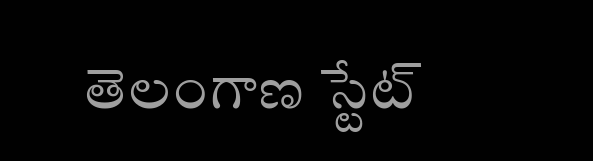తెలంగాణ స్టేట్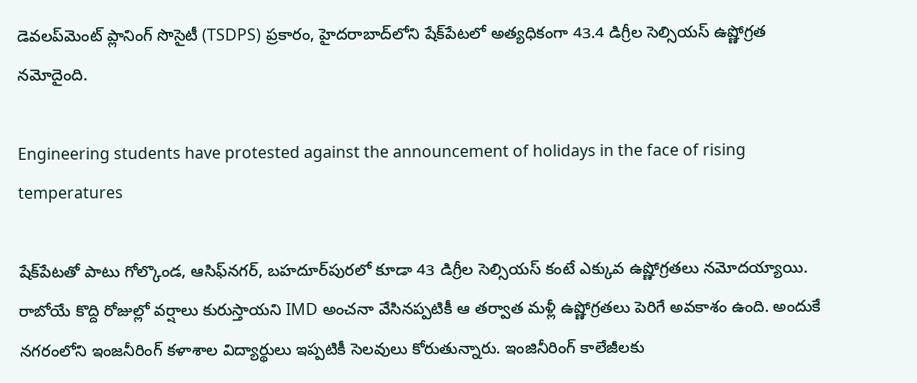డెవలప్‌మెంట్ ప్లానింగ్ సొసైటీ (TSDPS) ప్రకారం, హైదరాబాద్‌లోని షేక్‌పేటలో అత్యధికంగా 43.4 డిగ్రీల సెల్సియస్ ఉష్ణోగ్రత నమోదైంది.

Engineering students have protested against the announcement of holidays in the face of rising temperatures

షేక్‌పేటతో పాటు గోల్కొండ, ఆసిఫ్‌నగర్, బహదూర్‌పురలో కూడా 43 డిగ్రీల సెల్సియస్‌ కంటే ఎక్కువ ఉష్ణోగ్రతలు నమోదయ్యాయి. రాబోయే కొద్ది రోజుల్లో వర్షాలు కురుస్తాయని IMD అంచనా వేసినప్పటికీ ఆ తర్వాత మళ్లీ ఉష్ణోగ్రతలు పెరిగే అవకాశం ఉంది. అందుకే నగరంలోని ఇంజనీరింగ్ కళాశాల విద్యార్థులు ఇప్పటికీ సెలవులు కోరుతున్నారు. ఇంజినీరింగ్ కాలేజీలకు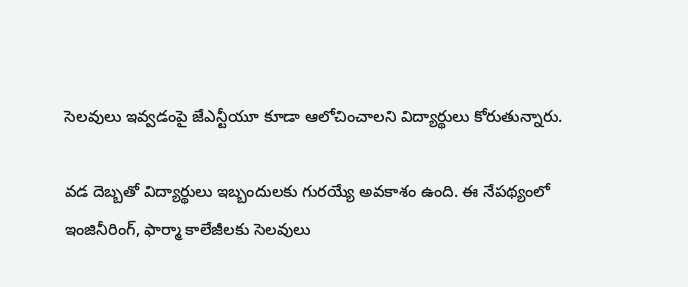సెలవులు ఇవ్వడంపై జేఎన్టీయూ కూడా ఆలోచించాలని విద్యార్థులు కోరుతున్నారు.

వడ దెబ్బతో విద్యార్థులు ఇబ్బందులకు గురయ్యే అవకాశం ఉంది. ఈ నేపథ్యంలో ఇంజినీరింగ్, ఫార్మా కాలేజీలకు సెలవులు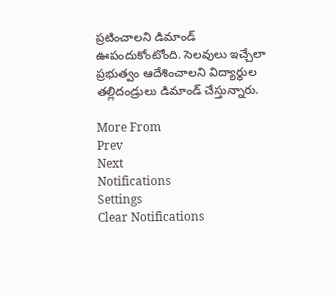ప్రటించాలని డిమాండ్ ఊపందుకోంటోంది. సెలవులు ఇచ్చేలా ప్రభుత్వం ఆదేశించాలని విద్యార్థుల తల్లిదండ్రులు డిమాండ్ చేస్తున్నారు.

More From
Prev
Next
Notifications
Settings
Clear Notifications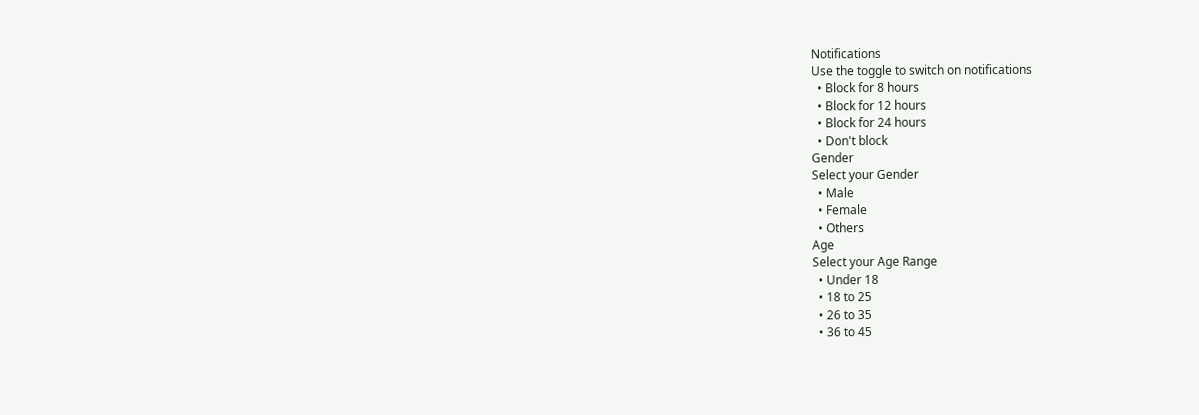Notifications
Use the toggle to switch on notifications
  • Block for 8 hours
  • Block for 12 hours
  • Block for 24 hours
  • Don't block
Gender
Select your Gender
  • Male
  • Female
  • Others
Age
Select your Age Range
  • Under 18
  • 18 to 25
  • 26 to 35
  • 36 to 45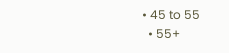• 45 to 55
  • 55+